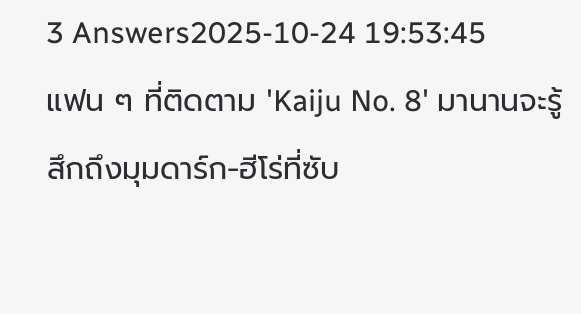3 Answers2025-10-24 19:53:45
แฟน ๆ ที่ติดตาม 'Kaiju No. 8' มานานจะรู้สึกถึงมุมดาร์ก-ฮีโร่ที่ซับ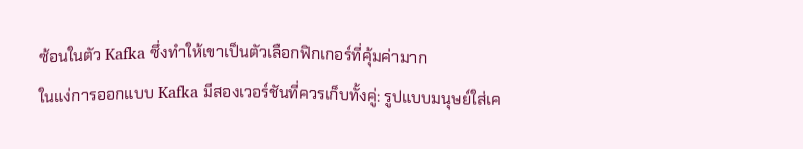ซ้อนในตัว Kafka ซึ่งทำให้เขาเป็นตัวเลือกฟิกเกอร์ที่คุ้มค่ามาก
ในแง่การออกแบบ Kafka มีสองเวอร์ชันที่ควรเก็บทั้งคู่: รูปแบบมนุษย์ใส่เค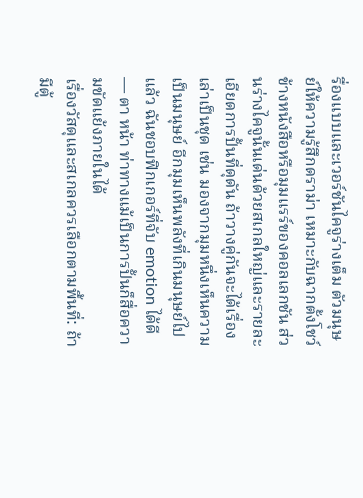รื่องแบบและเวอร์ชันไคจูร่างเต็ม ตัวมนุษย์ให้ความรู้สึกดราม่า เหมาะกับฉากตั้งโชว์ข้างหนังสือหรือมุมแรร์ของคอลเลกชัน ส่วนร่างไคจูนั้นเด่นด้วยสเกลใหญ่และรายละเอียดการปั้นที่ดุดัน ถ้าวางคู่กันจะได้เรื่องเล่าเป็นชุด เช่น มองจากมุมหนึ่งเห็นความเป็นมนุษย์ อีกมุมเห็นพลังที่เกินมนุษย์ไปแล้ว ฉันชอบฟิกเกอร์ที่จับ emotion ได้ดี — ตา หน้า ท่าทางแม้เป็นการปั้นก็สื่อความขัดแย้งภายในได้
เรื่องวัสดุและสเกลควรเลือกตามพื้นที่: ถ้ามีตู้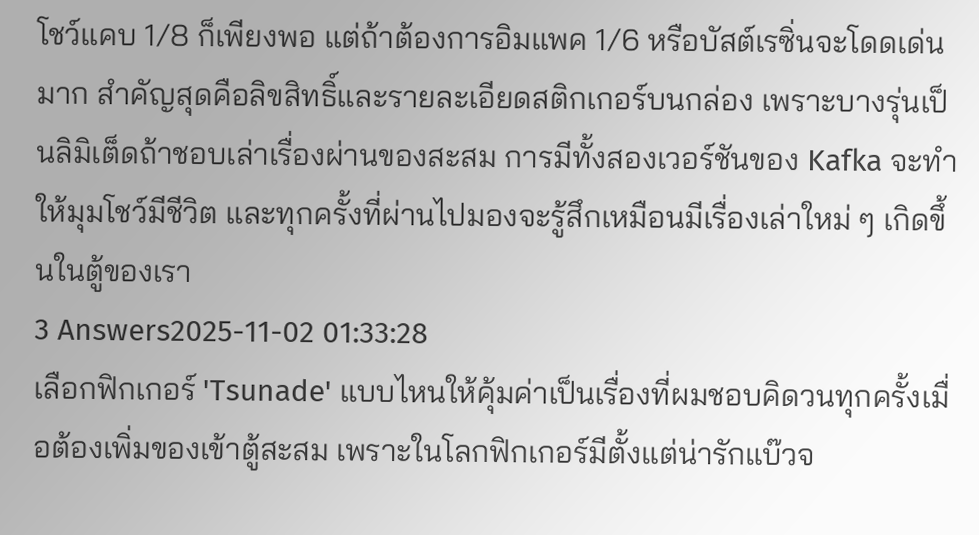โชว์แคบ 1/8 ก็เพียงพอ แต่ถ้าต้องการอิมแพค 1/6 หรือบัสต์เรซิ่นจะโดดเด่นมาก สำคัญสุดคือลิขสิทธิ์และรายละเอียดสติกเกอร์บนกล่อง เพราะบางรุ่นเป็นลิมิเต็ดถ้าชอบเล่าเรื่องผ่านของสะสม การมีทั้งสองเวอร์ชันของ Kafka จะทำให้มุมโชว์มีชีวิต และทุกครั้งที่ผ่านไปมองจะรู้สึกเหมือนมีเรื่องเล่าใหม่ ๆ เกิดขึ้นในตู้ของเรา
3 Answers2025-11-02 01:33:28
เลือกฟิกเกอร์ 'Tsunade' แบบไหนให้คุ้มค่าเป็นเรื่องที่ผมชอบคิดวนทุกครั้งเมื่อต้องเพิ่มของเข้าตู้สะสม เพราะในโลกฟิกเกอร์มีตั้งแต่น่ารักแบ๊วจ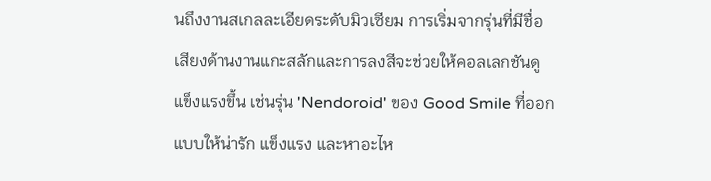นถึงงานสเกลละเอียดระดับมิวเซียม การเริ่มจากรุ่นที่มีชื่อเสียงด้านงานแกะสลักและการลงสีจะช่วยให้คอลเลกชันดูแข็งแรงขึ้น เช่นรุ่น 'Nendoroid' ของ Good Smile ที่ออกแบบให้น่ารัก แข็งแรง และหาอะไห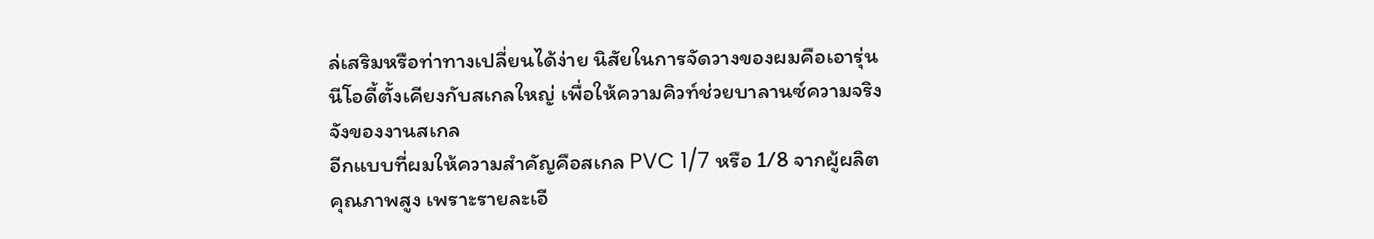ล่เสริมหรือท่าทางเปลี่ยนได้ง่าย นิสัยในการจัดวางของผมคือเอารุ่นนีโอดี้ตั้งเคียงกับสเกลใหญ่ เพื่อให้ความคิวท์ช่วยบาลานซ์ความจริงจังของงานสเกล
อีกแบบที่ผมให้ความสำคัญคือสเกล PVC 1/7 หรือ 1/8 จากผู้ผลิตคุณภาพสูง เพราะรายละเอี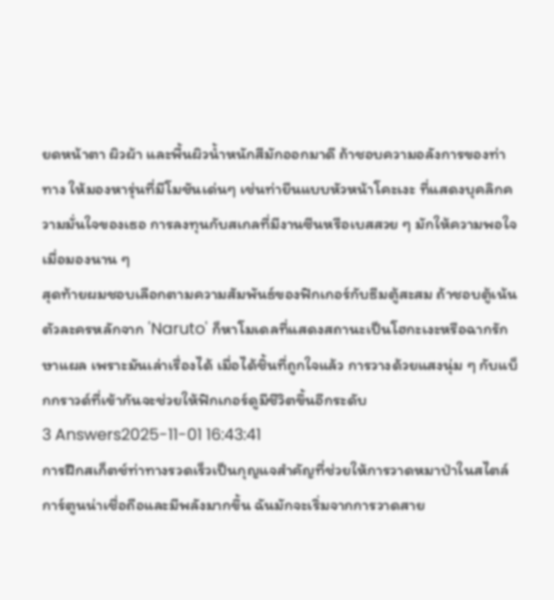ยดหน้าตา ผิวผ้า และพื้นผิวน้ำหนักสีมักออกมาดี ถ้าชอบความอลังการของท่าทาง ให้มองหารุ่นที่มีโมชันเด่นๆ เช่นท่ายืนแบบหัวหน้าโคะเงะ ที่แสดงบุคลิกความมั่นใจของเธอ การลงทุนกับสเกลที่มีงานซีนหรือเบสสวย ๆ มักให้ความพอใจเมื่อมองนาน ๆ
สุดท้ายผมชอบเลือกตามความสัมพันธ์ของฟิกเกอร์กับธีมตู้สะสม ถ้าชอบตู้เน้นตัวละครหลักจาก 'Naruto' ก็หาโมเดลที่แสดงสถานะเป็นโฮกะเงะหรือฉากรักษาแผล เพราะมันเล่าเรื่องได้ เมื่อได้ชิ้นที่ถูกใจแล้ว การวางด้วยแสงนุ่ม ๆ กับแบ็กกราวด์ที่เข้ากันจะช่วยให้ฟิกเกอร์ดูมีชีวิตขึ้นอีกระดับ
3 Answers2025-11-01 16:43:41
การฝึกสเก็ตช์ท่าทางรวดเร็วเป็นกุญแจสำคัญที่ช่วยให้การวาดหมาป่าในสไตล์การ์ตูนน่าเชื่อถือและมีพลังมากขึ้น ฉันมักจะเริ่มจากการวาดสาย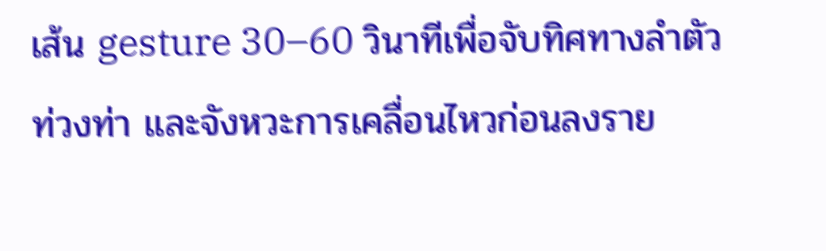เส้น gesture 30–60 วินาทีเพื่อจับทิศทางลำตัว ท่วงท่า และจังหวะการเคลื่อนไหวก่อนลงราย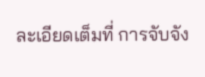ละเอียดเต็มที่ การจับจัง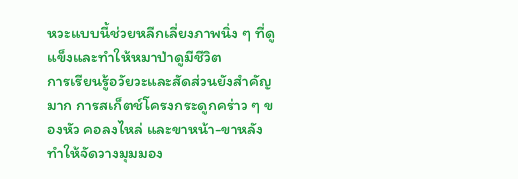หวะแบบนี้ช่วยหลีกเลี่ยงภาพนิ่ง ๆ ที่ดูแข็งและทำให้หมาป่าดูมีชีวิต
การเรียนรู้อวัยวะและสัดส่วนยังสำคัญมาก การสเก็ตช์โครงกระดูกคร่าว ๆ ของหัว คอลงไหล่ และขาหน้า-ขาหลังทำให้จัดวางมุมมอง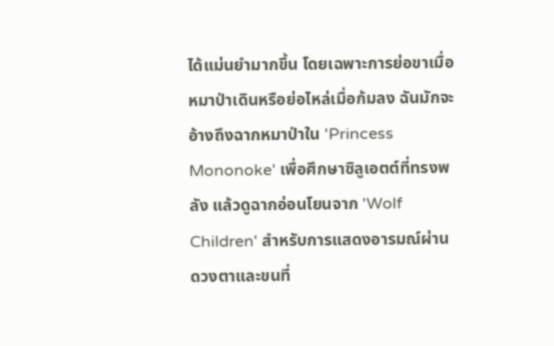ได้แม่นยำมากขึ้น โดยเฉพาะการย่อขาเมื่อหมาป่าเดินหรือย่อไหล่เมื่อก้มลง ฉันมักจะอ้างถึงฉากหมาป่าใน 'Princess Mononoke' เพื่อศึกษาซิลูเอตต์ที่ทรงพลัง แล้วดูฉากอ่อนโยนจาก 'Wolf Children' สำหรับการแสดงอารมณ์ผ่านดวงตาและขนที่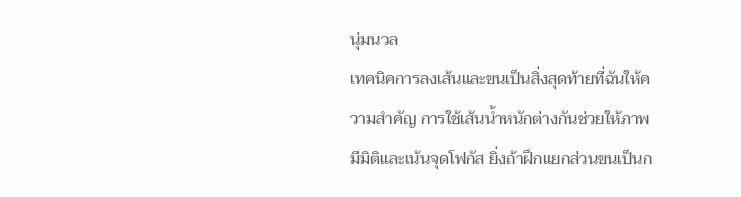นุ่มนวล
เทคนิคการลงเส้นและขนเป็นสิ่งสุดท้ายที่ฉันให้ความสำคัญ การใช้เส้นน้ำหนักต่างกันช่วยให้ภาพมีมิติและเน้นจุดโฟกัส ยิ่งถ้าฝึกแยกส่วนขนเป็นก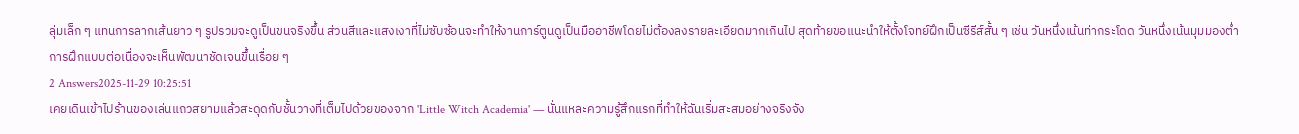ลุ่มเล็ก ๆ แทนการลากเส้นยาว ๆ รูปรวมจะดูเป็นขนจริงขึ้น ส่วนสีและแสงเงาที่ไม่ซับซ้อนจะทำให้งานการ์ตูนดูเป็นมืออาชีพโดยไม่ต้องลงรายละเอียดมากเกินไป สุดท้ายขอแนะนำให้ตั้งโจทย์ฝึกเป็นซีรีส์สั้น ๆ เช่น วันหนึ่งเน้นท่ากระโดด วันหนึ่งเน้นมุมมองต่ำ การฝึกแบบต่อเนื่องจะเห็นพัฒนาชัดเจนขึ้นเรื่อย ๆ
2 Answers2025-11-29 10:25:51
เคยเดินเข้าไปร้านของเล่นแถวสยามแล้วสะดุดกับชั้นวางที่เต็มไปด้วยของจาก 'Little Witch Academia' — นั่นแหละความรู้สึกแรกที่ทำให้ฉันเริ่มสะสมอย่างจริงจัง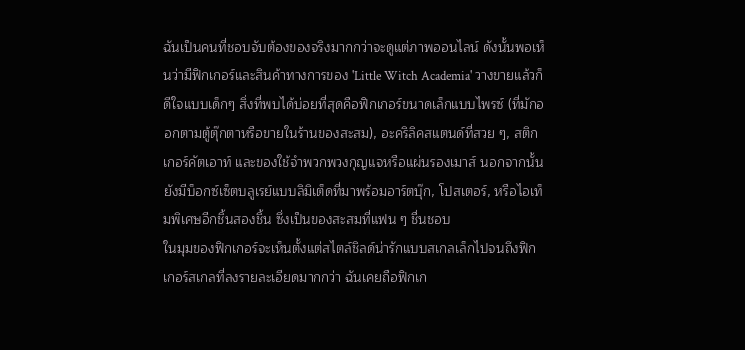ฉันเป็นคนที่ชอบจับต้องของจริงมากกว่าจะดูแต่ภาพออนไลน์ ดังนั้นพอเห็นว่ามีฟิกเกอร์และสินค้าทางการของ 'Little Witch Academia' วางขายแล้วก็ดีใจแบบเด็กๆ สิ่งที่พบได้บ่อยที่สุดคือฟิกเกอร์ขนาดเล็กแบบไพรซ์ (ที่มักออกตามตู้ตุ๊กตาหรือขายในร้านของสะสม), อะคริลิคสแตนด์ที่สวย ๆ, สติกเกอร์คัตเอาท์ และของใช้จำพวกพวงกุญแจหรือแผ่นรองเมาส์ นอกจากนั้นยังมีบ็อกซ์เซ็ตบลูเรย์แบบลิมิเต็ดที่มาพร้อมอาร์ตบุ๊ก, โปสเตอร์, หรือไอเท็มพิเศษอีกชิ้นสองชิ้น ซึ่งเป็นของสะสมที่แฟน ๆ ชื่นชอบ
ในมุมของฟิกเกอร์จะเห็นตั้งแต่สไตล์ชิลด์น่ารักแบบสเกลเล็กไปจนถึงฟิกเกอร์สเกลที่ลงรายละเอียดมากกว่า ฉันเคยถือฟิกเก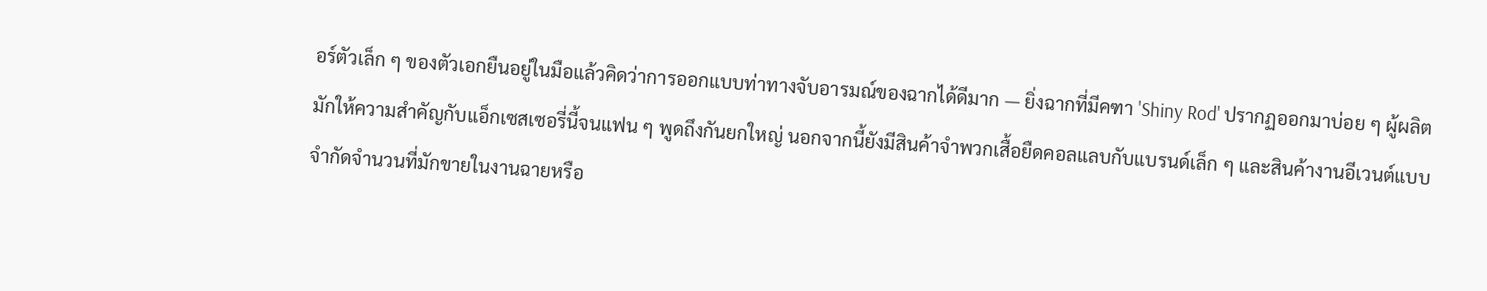อร์ตัวเล็ก ๆ ของตัวเอกยืนอยู่ในมือแล้วคิดว่าการออกแบบท่าทางจับอารมณ์ของฉากได้ดีมาก — ยิ่งฉากที่มีคฑา 'Shiny Rod' ปรากฏออกมาบ่อย ๆ ผู้ผลิตมักให้ความสำคัญกับแอ็กเซสเซอรี่นี้จนแฟน ๆ พูดถึงกันยกใหญ่ นอกจากนี้ยังมีสินค้าจำพวกเสื้อยืดคอลแลบกับแบรนด์เล็ก ๆ และสินค้างานอีเวนต์แบบจำกัดจำนวนที่มักขายในงานฉายหรือ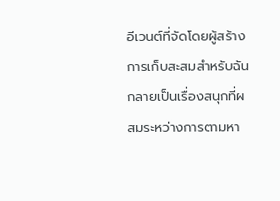อีเวนต์ที่จัดโดยผู้สร้าง
การเก็บสะสมสำหรับฉันกลายเป็นเรื่องสนุกที่ผสมระหว่างการตามหา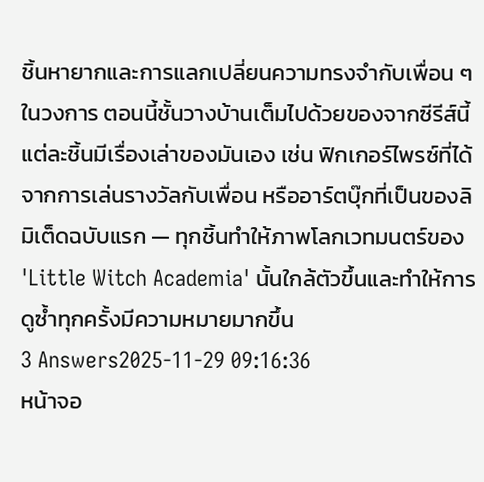ชิ้นหายากและการแลกเปลี่ยนความทรงจำกับเพื่อน ๆ ในวงการ ตอนนี้ชั้นวางบ้านเต็มไปด้วยของจากซีรีส์นี้ แต่ละชิ้นมีเรื่องเล่าของมันเอง เช่น ฟิกเกอร์ไพรซ์ที่ได้จากการเล่นรางวัลกับเพื่อน หรืออาร์ตบุ๊กที่เป็นของลิมิเต็ดฉบับแรก — ทุกชิ้นทำให้ภาพโลกเวทมนตร์ของ 'Little Witch Academia' นั้นใกล้ตัวขึ้นและทำให้การดูซ้ำทุกครั้งมีความหมายมากขึ้น
3 Answers2025-11-29 09:16:36
หน้าจอ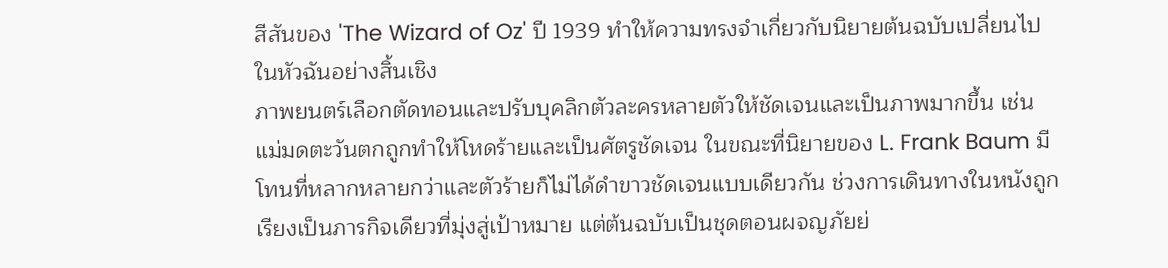สีสันของ 'The Wizard of Oz' ปี 1939 ทำให้ความทรงจำเกี่ยวกับนิยายต้นฉบับเปลี่ยนไปในหัวฉันอย่างสิ้นเชิง
ภาพยนตร์เลือกตัดทอนและปรับบุคลิกตัวละครหลายตัวให้ชัดเจนและเป็นภาพมากขึ้น เช่น แม่มดตะวันตกถูกทำให้โหดร้ายและเป็นศัตรูชัดเจน ในขณะที่นิยายของ L. Frank Baum มีโทนที่หลากหลายกว่าและตัวร้ายก็ไม่ได้ดำขาวชัดเจนแบบเดียวกัน ช่วงการเดินทางในหนังถูกเรียงเป็นภารกิจเดียวที่มุ่งสู่เป้าหมาย แต่ต้นฉบับเป็นชุดตอนผจญภัยย่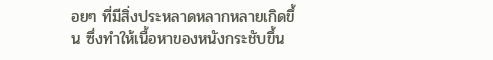อยๆ ที่มีสิ่งประหลาดหลากหลายเกิดขึ้น ซึ่งทำให้เนื้อหาของหนังกระชับขึ้น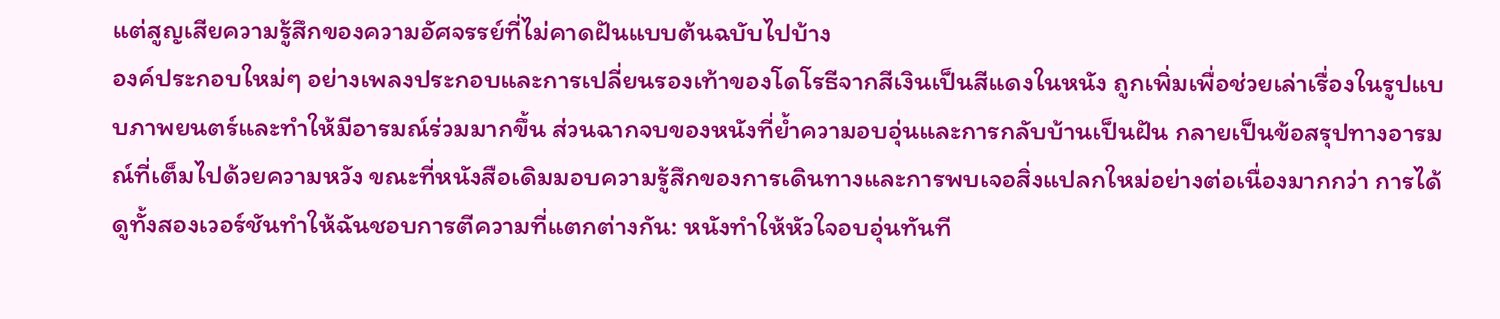แต่สูญเสียความรู้สึกของความอัศจรรย์ที่ไม่คาดฝันแบบต้นฉบับไปบ้าง
องค์ประกอบใหม่ๆ อย่างเพลงประกอบและการเปลี่ยนรองเท้าของโดโรธีจากสีเงินเป็นสีแดงในหนัง ถูกเพิ่มเพื่อช่วยเล่าเรื่องในรูปแบบภาพยนตร์และทำให้มีอารมณ์ร่วมมากขึ้น ส่วนฉากจบของหนังที่ย้ำความอบอุ่นและการกลับบ้านเป็นฝัน กลายเป็นข้อสรุปทางอารมณ์ที่เต็มไปด้วยความหวัง ขณะที่หนังสือเดิมมอบความรู้สึกของการเดินทางและการพบเจอสิ่งแปลกใหม่อย่างต่อเนื่องมากกว่า การได้ดูทั้งสองเวอร์ชันทำให้ฉันชอบการตีความที่แตกต่างกัน: หนังทำให้หัวใจอบอุ่นทันที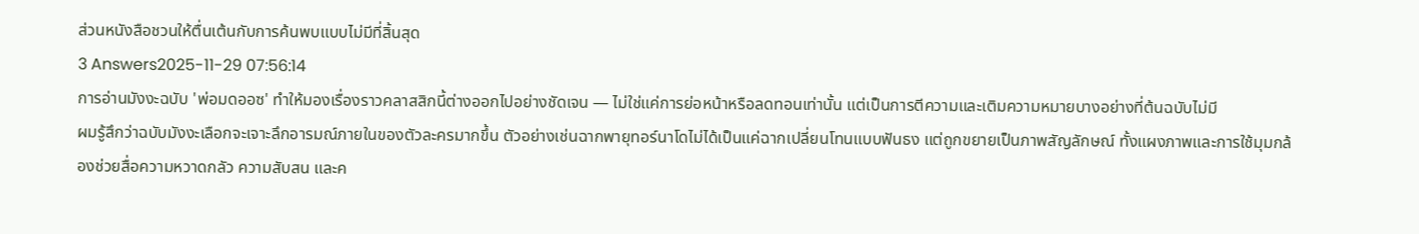ส่วนหนังสือชวนให้ตื่นเต้นกับการค้นพบแบบไม่มีที่สิ้นสุด
3 Answers2025-11-29 07:56:14
การอ่านมังงะฉบับ 'พ่อมดออซ' ทำให้มองเรื่องราวคลาสสิกนี้ต่างออกไปอย่างชัดเจน — ไม่ใช่แค่การย่อหน้าหรือลดทอนเท่านั้น แต่เป็นการตีความและเติมความหมายบางอย่างที่ต้นฉบับไม่มี
ผมรู้สึกว่าฉบับมังงะเลือกจะเจาะลึกอารมณ์ภายในของตัวละครมากขึ้น ตัวอย่างเช่นฉากพายุทอร์นาโดไม่ได้เป็นแค่ฉากเปลี่ยนโทนแบบฟันธง แต่ถูกขยายเป็นภาพสัญลักษณ์ ทั้งแผงภาพและการใช้มุมกล้องช่วยสื่อความหวาดกลัว ความสับสน และค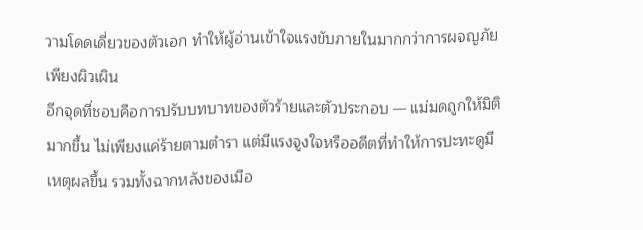วามโดดเดี่ยวของตัวเอก ทำให้ผู้อ่านเข้าใจแรงขับภายในมากกว่าการผจญภัยเพียงผิวเผิน
อีกจุดที่ชอบคือการปรับบทบาทของตัวร้ายและตัวประกอบ — แม่มดถูกให้มิติมากขึ้น ไม่เพียงแค่ร้ายตามตำรา แต่มีแรงจูงใจหรืออดีตที่ทำให้การปะทะดูมีเหตุผลขึ้น รวมทั้งฉากหลังของเมือ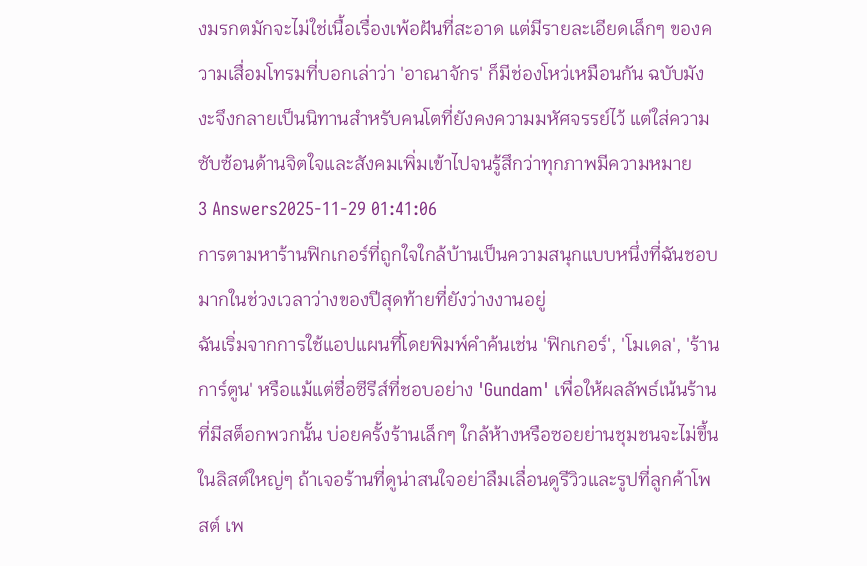งมรกตมักจะไม่ใช่เนื้อเรื่องเพ้อฝันที่สะอาด แต่มีรายละเอียดเล็กๆ ของความเสื่อมโทรมที่บอกเล่าว่า 'อาณาจักร' ก็มีช่องโหว่เหมือนกัน ฉบับมังงะจึงกลายเป็นนิทานสำหรับคนโตที่ยังคงความมหัศจรรย์ไว้ แต่ใส่ความซับซ้อนด้านจิตใจและสังคมเพิ่มเข้าไปจนรู้สึกว่าทุกภาพมีความหมาย
3 Answers2025-11-29 01:41:06
การตามหาร้านฟิกเกอร์ที่ถูกใจใกล้บ้านเป็นความสนุกแบบหนึ่งที่ฉันชอบมากในช่วงเวลาว่างของปีสุดท้ายที่ยังว่างงานอยู่
ฉันเริ่มจากการใช้แอปแผนที่โดยพิมพ์คำค้นเช่น 'ฟิกเกอร์', 'โมเดล', 'ร้านการ์ตูน' หรือแม้แต่ชื่อซีรีส์ที่ชอบอย่าง 'Gundam' เพื่อให้ผลลัพธ์เน้นร้านที่มีสต็อกพวกนั้น บ่อยครั้งร้านเล็กๆ ใกล้ห้างหรือซอยย่านชุมชนจะไม่ขึ้นในลิสต์ใหญ่ๆ ถ้าเจอร้านที่ดูน่าสนใจอย่าลืมเลื่อนดูรีวิวและรูปที่ลูกค้าโพสต์ เพ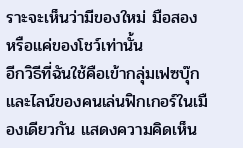ราะจะเห็นว่ามีของใหม่ มือสอง หรือแค่ของโชว์เท่านั้น
อีกวิธีที่ฉันใช้คือเข้ากลุ่มเฟซบุ๊กและไลน์ของคนเล่นฟิกเกอร์ในเมืองเดียวกัน แสดงความคิดเห็น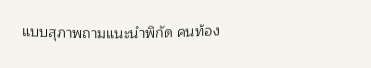แบบสุภาพถามแนะนำพิกัด คนท้อง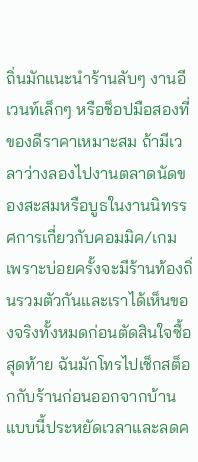ถิ่นมักแนะนำร้านลับๆ งานอีเวนท์เล็กๆ หรือช็อปมือสองที่ของดีราคาเหมาะสม ถ้ามีเวลาว่างลองไปงานตลาดนัดของสะสมหรือบูธในงานนิทรรศการเกี่ยวกับคอมมิค/เกม เพราะบ่อยครั้งจะมีร้านท้องถิ่นรวมตัวกันและเราได้เห็นของจริงทั้งหมดก่อนตัดสินใจซื้อ
สุดท้าย ฉันมักโทรไปเช็กสต็อกกับร้านก่อนออกจากบ้าน แบบนี้ประหยัดเวลาและลดค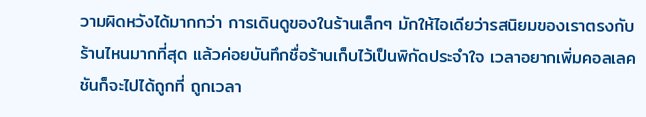วามผิดหวังได้มากกว่า การเดินดูของในร้านเล็กๆ มักให้ไอเดียว่ารสนิยมของเราตรงกับร้านไหนมากที่สุด แล้วค่อยบันทึกชื่อร้านเก็บไว้เป็นพิกัดประจำใจ เวลาอยากเพิ่มคอลเลคชันก็จะไปได้ถูกที่ ถูกเวลา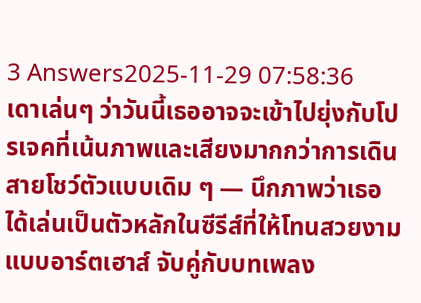3 Answers2025-11-29 07:58:36
เดาเล่นๆ ว่าวันนี้เธออาจจะเข้าไปยุ่งกับโปรเจคที่เน้นภาพและเสียงมากกว่าการเดินสายโชว์ตัวแบบเดิม ๆ — นึกภาพว่าเธอได้เล่นเป็นตัวหลักในซีรีส์ที่ให้โทนสวยงามแบบอาร์ตเฮาส์ จับคู่กับบทเพลง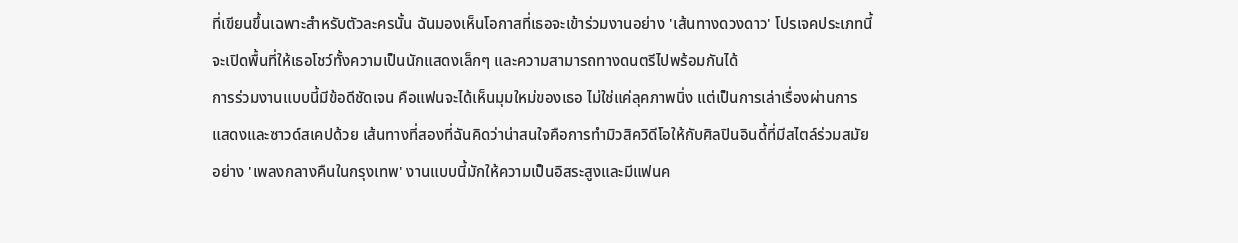ที่เขียนขึ้นเฉพาะสำหรับตัวละครนั้น ฉันมองเห็นโอกาสที่เธอจะเข้าร่วมงานอย่าง 'เส้นทางดวงดาว' โปรเจคประเภทนี้จะเปิดพื้นที่ให้เธอโชว์ทั้งความเป็นนักแสดงเล็กๆ และความสามารถทางดนตรีไปพร้อมกันได้
การร่วมงานแบบนี้มีข้อดีชัดเจน คือแฟนจะได้เห็นมุมใหม่ของเธอ ไม่ใช่แค่ลุคภาพนิ่ง แต่เป็นการเล่าเรื่องผ่านการแสดงและซาวด์สเคปด้วย เส้นทางที่สองที่ฉันคิดว่าน่าสนใจคือการทำมิวสิควิดีโอให้กับศิลปินอินดี้ที่มีสไตล์ร่วมสมัยอย่าง 'เพลงกลางคืนในกรุงเทพ' งานแบบนี้มักให้ความเป็นอิสระสูงและมีแฟนค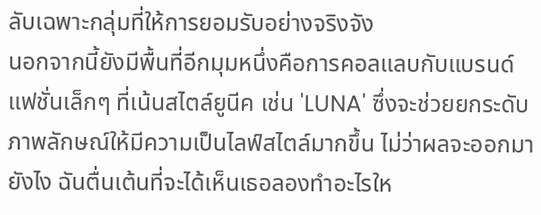ลับเฉพาะกลุ่มที่ให้การยอมรับอย่างจริงจัง
นอกจากนี้ยังมีพื้นที่อีกมุมหนึ่งคือการคอลแลบกับแบรนด์แฟชั่นเล็กๆ ที่เน้นสไตล์ยูนีค เช่น 'LUNA' ซึ่งจะช่วยยกระดับภาพลักษณ์ให้มีความเป็นไลฟ์สไตล์มากขึ้น ไม่ว่าผลจะออกมายังไง ฉันตื่นเต้นที่จะได้เห็นเธอลองทำอะไรให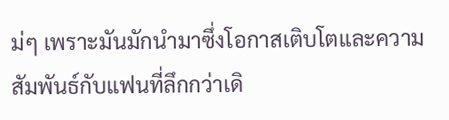ม่ๆ เพราะมันมักนำมาซึ่งโอกาสเติบโตและความสัมพันธ์กับแฟนที่ลึกกว่าเดิ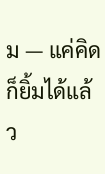ม — แค่คิดก็ยิ้มได้แล้ว